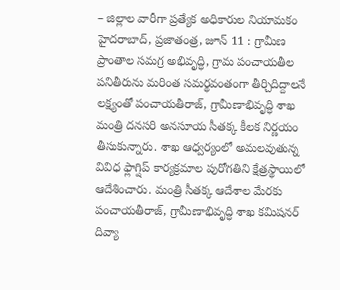– జిల్లాల వారీగా ప్రత్యేక అధికారుల నియామకం
హైదరాబాద్, ప్రజాతంత్ర, జూన్ 11 : గ్రామీణ ప్రాంతాల సమగ్ర అభివృద్ధి, గ్రామ పంచాయతీల పనితీరును మరింత సమర్థవంతంగా తీర్చిదిద్దాలనే లక్ష్యంతో పంచాయతీరాజ్, గ్రామీణాభివృద్ధి శాఖ మంత్రి దనసరి అనసూయ సీతక్క కీలక నిర్ణయం తీసుకున్నారు. శాఖ ఆధ్వర్యంలో అమలవుతున్న వివిధ ఫ్లాగ్షిప్ కార్యక్రమాల పురోగతిని క్షేత్రస్థాయిలో ఆదేశించారు. మంత్రి సీతక్క ఆదేశాల మేరకు పంచాయతీరాజ్, గ్రామీణాభివృద్ధి శాఖ కమిషనర్ దివ్యా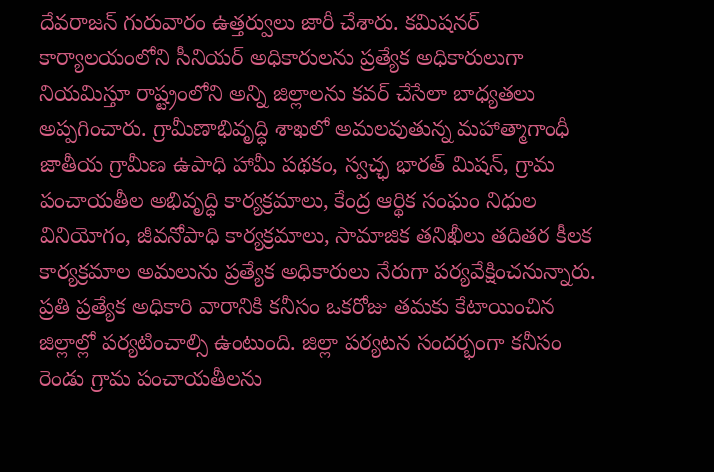దేవరాజన్ గురువారం ఉత్తర్వులు జారీ చేశారు. కమిషనర్ కార్యాలయంలోని సీనియర్ అధికారులను ప్రత్యేక అధికారులుగా నియమిస్తూ రాష్ట్రంలోని అన్ని జిల్లాలను కవర్ చేసేలా బాధ్యతలు అప్పగించారు. గ్రామీణాభివృద్ధి శాఖలో అమలవుతున్న మహాత్మాగాంధీ జాతీయ గ్రామీణ ఉపాధి హామీ పథకం, స్వచ్ఛ భారత్ మిషన్, గ్రామ పంచాయతీల అభివృద్ధి కార్యక్రమాలు, కేంద్ర ఆర్థిక సంఘం నిధుల వినియోగం, జీవనోపాధి కార్యక్రమాలు, సామాజిక తనిఖీలు తదితర కీలక కార్యక్రమాల అమలును ప్రత్యేక అధికారులు నేరుగా పర్యవేక్షించనున్నారు. ప్రతి ప్రత్యేక అధికారి వారానికి కనీసం ఒకరోజు తమకు కేటాయించిన జిల్లాల్లో పర్యటించాల్సి ఉంటుంది. జిల్లా పర్యటన సందర్భంగా కనీసం రెండు గ్రామ పంచాయతీలను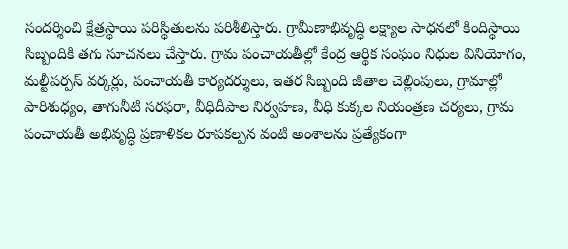సందర్శించి క్షేత్రస్థాయి పరిస్థితులను పరిశీలిస్తారు. గ్రామీణాభివృద్ధి లక్ష్యాల సాధనలో కిందిస్థాయి సిబ్బందికి తగు సూచనలు చేస్తారు. గ్రామ పంచాయతీల్లో కేంద్ర ఆర్థిక సంఘం నిధుల వినియోగం, మల్టీపర్పస్ వర్కర్లు, పంచాయతీ కార్యదర్శులు, ఇతర సిబ్బంది జీతాల చెల్లింపులు, గ్రామాల్లో పారిశుధ్యం, తాగునీటి సరఫరా, వీధిదీపాల నిర్వహణ, వీధి కుక్కల నియంత్రణ చర్యలు, గ్రామ పంచాయతీ అభివృద్ధి ప్రణాళికల రూపకల్పన వంటి అంశాలను ప్రత్యేకంగా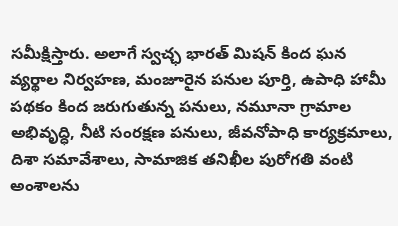సమీక్షిస్తారు. అలాగే స్వచ్ఛ భారత్ మిషన్ కింద ఘన వ్యర్థాల నిర్వహణ, మంజూరైన పనుల పూర్తి, ఉపాధి హామీ పథకం కింద జరుగుతున్న పనులు, నమూనా గ్రామాల అభివృద్ధి, నీటి సంరక్షణ పనులు, జీవనోపాధి కార్యక్రమాలు, దిశా సమావేశాలు, సామాజిక తనిఖీల పురోగతి వంటి అంశాలను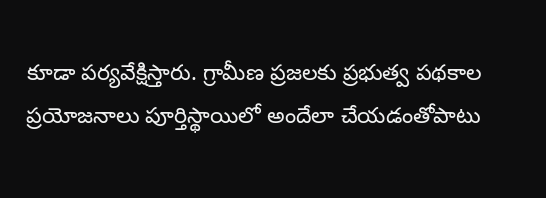కూడా పర్యవేక్షిస్తారు. గ్రామీణ ప్రజలకు ప్రభుత్వ పథకాల ప్రయోజనాలు పూర్తిస్థాయిలో అందేలా చేయడంతోపాటు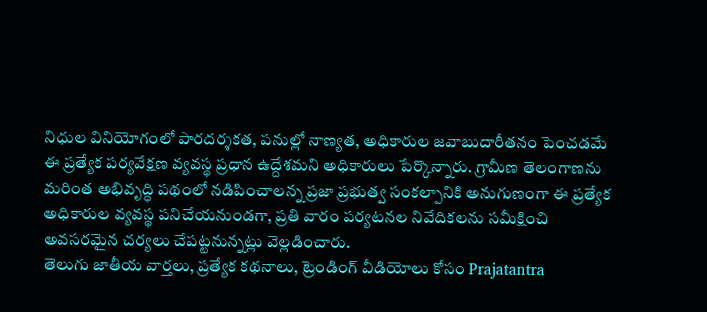నిధుల వినియోగంలో పారదర్శకత, పనుల్లో నాణ్యత, అధికారుల జవాబుదారీతనం పెంచడమే ఈ ప్రత్యేక పర్యవేక్షణ వ్యవస్థ ప్రధాన ఉద్దేశమని అధికారులు పేర్కొన్నారు. గ్రామీణ తెలంగాణను మరింత అభివృద్ధి పథంలో నడిపించాలన్న ప్రజా ప్రభుత్వ సంకల్పానికి అనుగుణంగా ఈ ప్రత్యేక అధికారుల వ్యవస్థ పనిచేయనుండగా, ప్రతి వారం పర్యటనల నివేదికలను సమీక్షించి అవసరమైన చర్యలు చేపట్టనున్నట్లు వెల్లడించారు.
తెలుగు జాతీయ వార్తలు, ప్రత్యేక కథనాలు, ట్రెండింగ్ వీడియోలు కోసం Prajatantra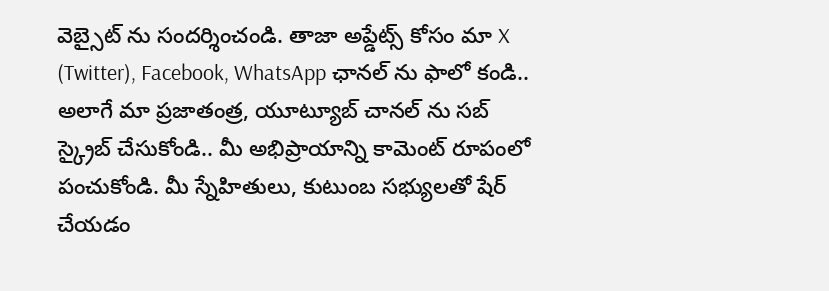వెబ్సైట్ ను సందర్శించండి. తాజా అప్డేట్స్ కోసం మా X (Twitter), Facebook, WhatsApp ఛానల్ ను ఫాలో కండి.. అలాగే మా ప్రజాతంత్ర, యూట్యూబ్ చానల్ ను సబ్ స్క్రైబ్ చేసుకోండి.. మీ అభిప్రాయాన్ని కామెంట్ రూపంలో పంచుకోండి. మీ స్నేహితులు, కుటుంబ సభ్యులతో షేర్ చేయడం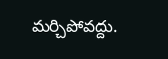మర్చిపోవద్దు.